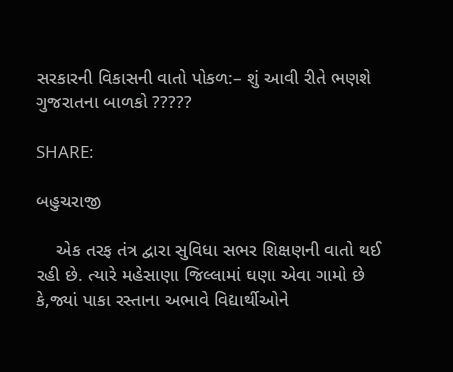સરકારની વિકાસની વાતો પોકળ:– શું આવી રીતે ભણશે ગુજરાતના બાળકો ?????

SHARE:

બહુચરાજી

    એક તરફ તંત્ર દ્વારા સુવિધા સભર શિક્ષણની વાતો થઈ રહી છે. ત્યારે મહેસાણા જિલ્લામાં ઘણા એવા ગામો છે કે,જ્યાં પાકા રસ્તાના અભાવે વિદ્યાર્થીઓને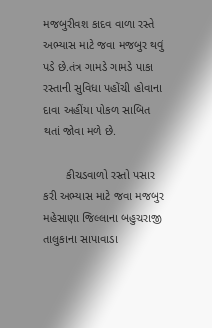મજબુરીવશ કાદવ વાળા રસ્તે અભ્યાસ માટે જવા મજબુર થવું પડે છે.તંત્ર ગામડે ગામડે પાકા રસ્તાની સુવિધા પહોંચી હોવાના દાવા અહીંયા પોકળ સાબિત થતાં જોવા મળે છે.

       કીચડવાળો રસ્તો પસાર કરી અભ્યાસ માટે જવા મજબુર મહેસાણા જિલ્લાના બહુચરાજી તાલુકાના સાપાવાડા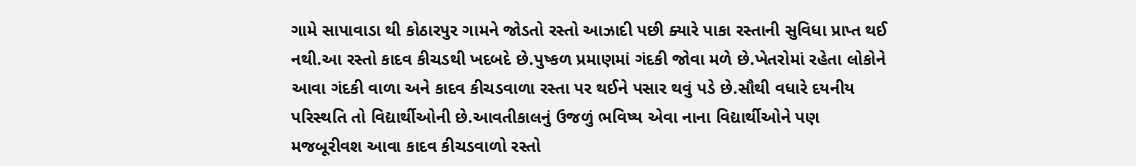ગામે સાપાવાડા થી કોઠારપુર ગામને જોડતો રસ્તો આઝાદી પછી ક્યારે પાકા રસ્તાની સુવિધા પ્રાપ્ત થઈ નથી.આ રસ્તો કાદવ કીચડથી ખદબદે છે.પુષ્કળ પ્રમાણમાં ગંદકી જોવા મળે છે.ખેતરોમાં રહેતા લોકોને આવા ગંદકી વાળા અને કાદવ કીચડવાળા રસ્તા પર થઈને પસાર થવું પડે છે.સૌથી વધારે દયનીય પરિસ્થતિ તો વિદ્યાર્થીઓની છે.આવતીકાલનું ઉજળું ભવિષ્ય એવા નાના વિદ્યાર્થીઓને પણ મજબૂરીવશ આવા કાદવ કીચડવાળો રસ્તો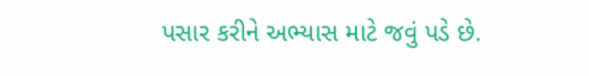પસાર કરીને અભ્યાસ માટે જવું પડે છે.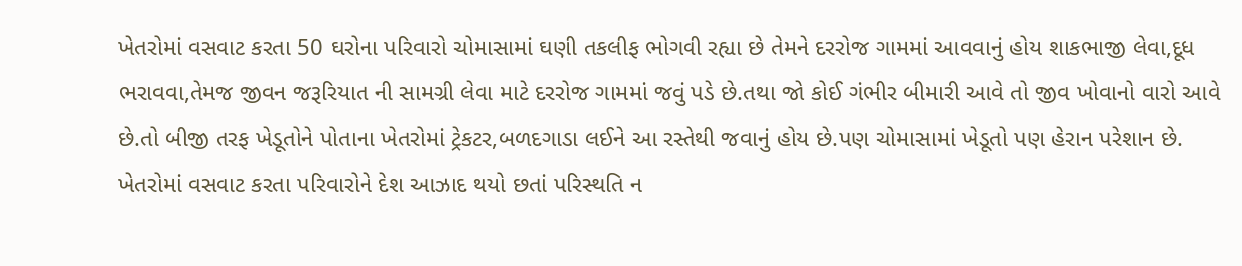ખેતરોમાં વસવાટ કરતા 50 ઘરોના પરિવારો ચોમાસામાં ઘણી તકલીફ ભોગવી રહ્યા છે તેમને દરરોજ ગામમાં આવવાનું હોય શાકભાજી લેવા,દૂધ ભરાવવા,તેમજ જીવન જરૂરિયાત ની સામગ્રી લેવા માટે દરરોજ ગામમાં જવું પડે છે.તથા જો કોઈ ગંભીર બીમારી આવે તો જીવ ખોવાનો વારો આવે છે.તો બીજી તરફ ખેડૂતોને પોતાના ખેતરોમાં ટ્રેકટર,બળદગાડા લઈને આ રસ્તેથી જવાનું હોય છે.પણ ચોમાસામાં ખેડૂતો પણ હેરાન પરેશાન છે.    ખેતરોમાં વસવાટ કરતા પરિવારોને દેશ આઝાદ થયો છતાં પરિસ્થતિ ન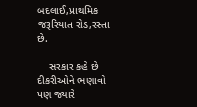બદલાઈ,પ્રાથમિક જરૂરિયાત રોડ,રસ્તા છે.

    સરકાર કહે છે દીકરીઓને ભણાવો પણ જ્યારે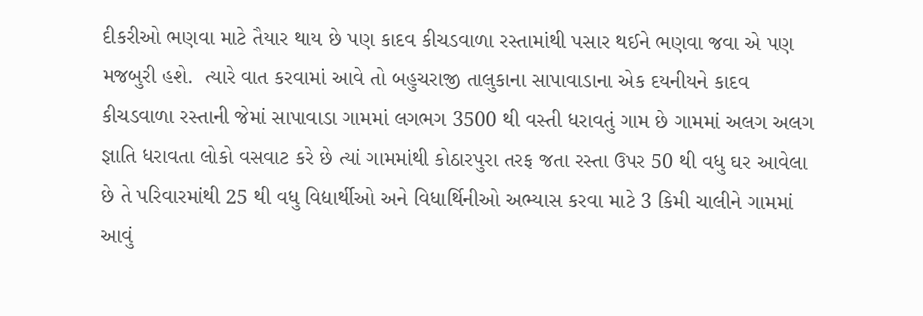દીકરીઓ ભણવા માટે તૈયાર થાય છે પણ કાદવ કીચડવાળા રસ્તામાંથી પસાર થઈને ભણવા જવા એ પણ મજબુરી હશે.  ત્યારે વાત કરવામાં આવે તો બહુચરાજી તાલુકાના સાપાવાડાના એક દયનીયને કાદવ કીચડવાળા રસ્તાની જેમાં સાપાવાડા ગામમાં લગભગ 3500 થી વસ્તી ધરાવતું ગામ છે ગામમાં અલગ અલગ જ્ઞાતિ ધરાવતા લોકો વસવાટ કરે છે ત્યાં ગામમાંથી કોઠારપુરા તરફ જતા રસ્તા ઉપર 50 થી વધુ ઘર આવેલા છે તે પરિવારમાંથી 25 થી વધુ વિદ્યાર્થીઓ અને વિધાર્થિનીઓ અભ્યાસ કરવા માટે 3 કિમી ચાલીને ગામમાં આવું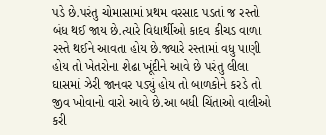પડે છે.પરંતુ ચોમાસામાં પ્રથમ વરસાદ પડતાં જ રસ્તો બંધ થઈ જાય છે.ત્યારે વિદ્યાર્થીઓ કાદવ કીચડ વાળા રસ્તે થઈને આવતા હોય છે.જ્યારે રસ્તામાં વધુ પાણી હોય તો ખેતરોના શેઢા ખૂંદીને આવે છે પરંતુ લીલા ઘાસમાં ઝેરી જાનવર પડ્યું હોય તો બાળકોને કરડે તો જીવ ખોવાનો વારો આવે છે.આ બધી ચિંતાઓ વાલીઓ કરી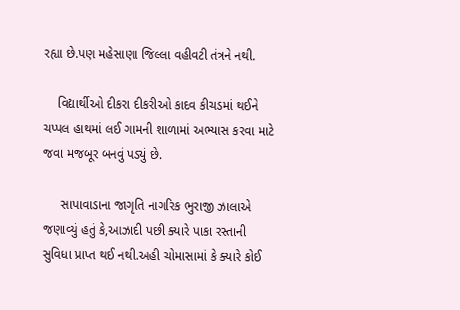રહ્યા છે.પણ મહેસાણા જિલ્લા વહીવટી તંત્રને નથી.

    વિદ્યાર્થીઓ દીકરા દીકરીઓ કાદવ કીચડમાં થઈને ચપ્પલ હાથમાં લઈ ગામની શાળામાં અભ્યાસ કરવા માટે જવા મજબૂર બનવું પડ્યું છે.

     સાપાવાડાના જાગૃતિ નાગરિક ભુરાજી ઝાલાએ જણાવ્યું હતું કે,આઝાદી પછી ક્યારે પાકા રસ્તાની સુવિધા પ્રાપ્ત થઈ નથી.અહી ચોમાસામાં કે ક્યારે કોઈ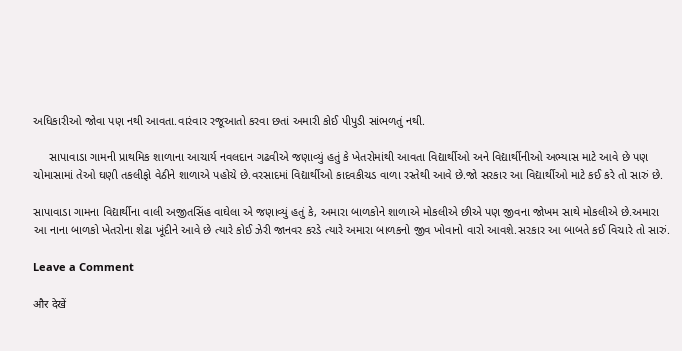અધિકારીઓ જોવા પણ નથી આવતા.વારંવાર રજૂઆતો કરવા છતાં અમારી કોઈ પીપુડી સાંભળતું નથી.

     સાપાવાડા ગામની પ્રાથમિક શાળાના આચાર્ય નવલદાન ગઢવીએ જણાવ્યું હતું કે ખેતરોમાંથી આવતા વિદ્યાર્થીઓ અને વિદ્યાર્થીનીઓ અભ્યાસ માટે આવે છે પણ ચોમાસામાં તેઓ ઘણી તકલીફો વેઠીને શાળાએ પહોચે છે.વરસાદમાં વિદ્યાર્થીઓ કાદવકીચડ વાળા રસ્તેથી આવે છે.જો સરકાર આ વિદ્યાર્થીઓ માટે કઈ કરે તો સારું છે.

સાપાવાડા ગામના વિદ્યાર્થીના વાલી અજીતસિંહ વાઘેલા એ જણાવ્યું હતું કે, અમારા બાળકોને શાળાએ મોકલીએ છીએ પણ જીવના જોખમ સાથે મોકલીએ છે.અમારા આ નાના બાળકો ખેતરોના શેઢા ખૂંદીને આવે છે ત્યારે કોઈ ઝેરી જાનવર કરડે ત્યારે અમારા બાળકનો જીવ ખોવાનો વારો આવશે.સરકાર આ બાબતે કઈ વિચારે તો સારું.

Leave a Comment

और देखें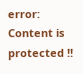error: Content is protected !!